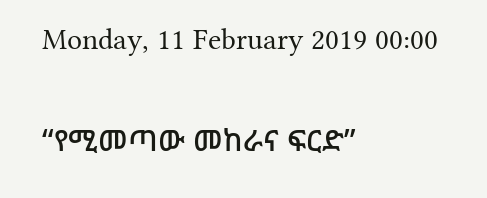Monday, 11 February 2019 00:00

“የሚመጣው መከራና ፍርድ”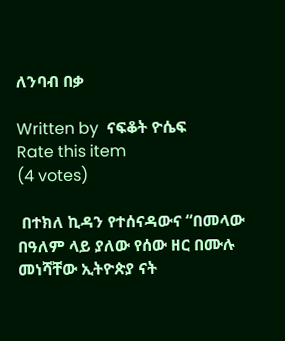ለንባብ በቃ

Written by  ናፍቆት ዮሴፍ
Rate this item
(4 votes)

 በተክለ ኪዳን የተሰናዳውና “በመላው በዓለም ላይ ያለው የሰው ዘር በሙሉ መነሻቸው ኢትዮጵያ ናት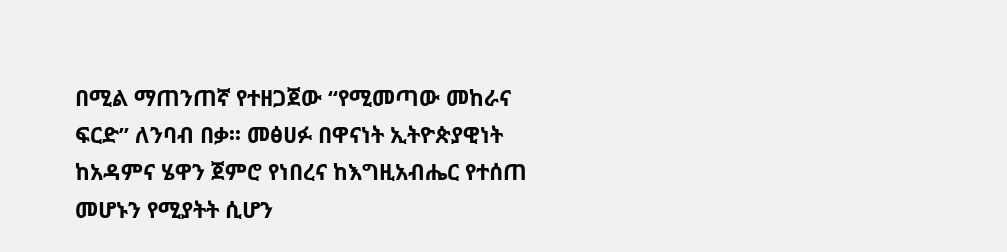በሚል ማጠንጠኛ የተዘጋጀው “የሚመጣው መከራና ፍርድ” ለንባብ በቃ፡፡ መፅሀፉ በዋናነት ኢትዮጵያዊነት ከአዳምና ሄዋን ጀምሮ የነበረና ከእግዚአብሔር የተሰጠ መሆኑን የሚያትት ሲሆን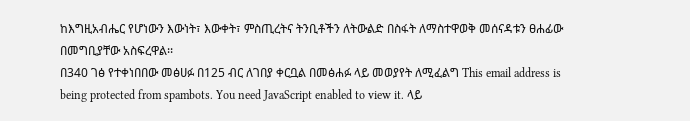ከእግዚአብሔር የሆነውን እውነት፣ እውቀት፣ ምስጢረትና ትንቢቶችን ለትውልድ በስፋት ለማስተዋወቅ መሰናዳቱን ፀሐፊው በመግቢያቸው አስፍረዋል፡፡
በ340 ገፅ የተቀነበበው መፅሀፉ በ125 ብር ለገበያ ቀርቧል በመፅሐፉ ላይ መወያየት ለሚፈልግ This email address is being protected from spambots. You need JavaScript enabled to view it. ላይ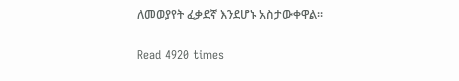ለመወያየት ፈቃደኛ እንደሆኑ አስታውቀዋል፡፡

Read 4920 times